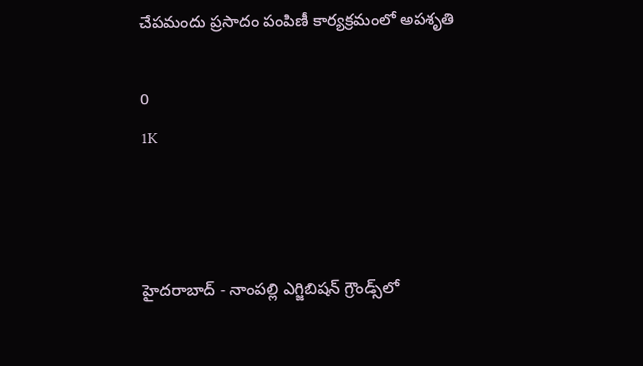చేపమందు ప్రసాదం పంపిణీ కార్యక్రమంలో అపశృతి

0
1K



హైదరాబాద్ - నాంపల్లి ఎగ్జిబిషన్ గ్రౌండ్స్‌లో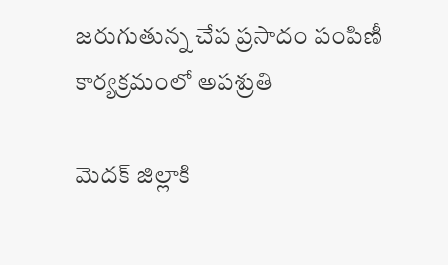జరుగుతున్న చేప ప్రసాదం పంపిణీ కార్యక్రమంలో అపశ్రుతి

మెదక్ జిల్లాకి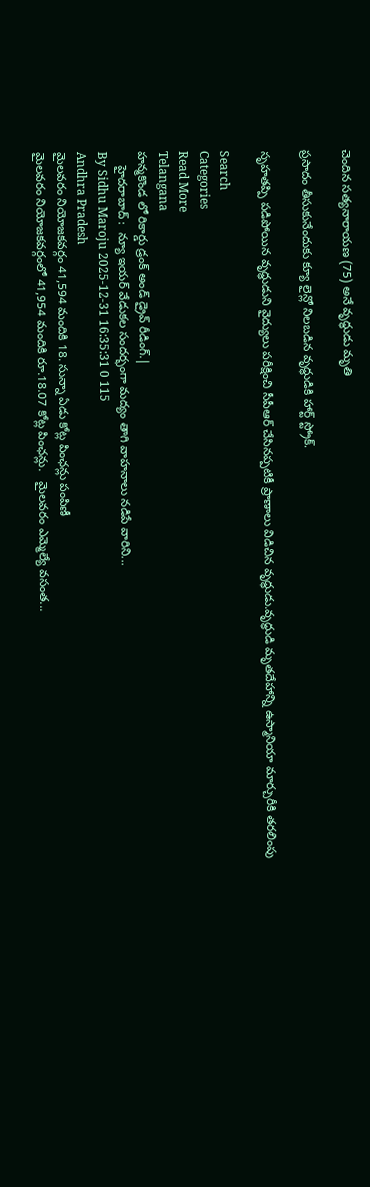చెందిన సత్యనారాయణ (75) అనే వృద్ధుడు మృతి

ప్రసాదం తీసుకునేందుకు క్యూ లైన్లో నిలబడిన వృద్ధుడికి హార్ట్ స్ట్రోక్.

సృహతప్పి పడిపోయిన వృద్ధుడుని వైద్యులు పరీక్షించి సీపీఆర్ చేసినప్పటికీ ప్రాణాలు విడిచిన వృద్ధుడు.వృద్ధుడి మృతదేహాన్ని ఉస్మానియా మార్చురీకి తరలింపు

Search
Categories
Read More
Telangana
హన్మకొండ లో రికార్డు డ్రంక్ అండ్ డ్రైవ్ రీడింగ్.|
    హైదరాబాద్ :  న్యూ ఇయర్ వేడుకల సందర్భంగా మద్యం తాగి వాహనాలు నడిపే వారిని...
By Sidhu Maroju 2025-12-31 16:35:31 0 115
Andhra Pradesh
మైలవరం నియోజకవర్గం 41,594 మందికి 18. సున్నా ఏడు కోట్ల పింఛన్లు పంపిణీ
మైలవరం నియోజకవర్గంలో 41,954 మందికి రూ.18.07 కోట్ల పింఛన్లు.   మైలవరం ఎమ్మెల్యే వసంత...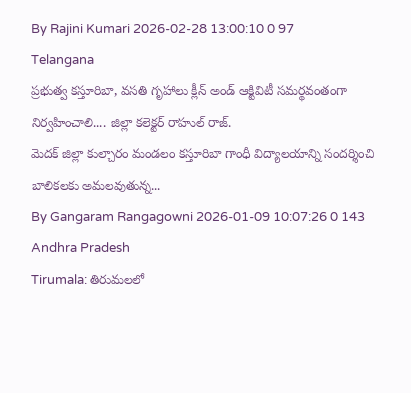By Rajini Kumari 2026-02-28 13:00:10 0 97
Telangana
ప్రభుత్వ కస్తూరిబా, వసతి గృహాలు క్లీన్ అండ్ ఆక్టివిటీ సమర్థవంతంగా నిర్వహించాలి.... జిల్లా కలెక్టర్ రాహుల్ రాజ్.
మెదక్ జిల్లా కుల్చారం మండలం కస్తూరిబా గాంధీ విద్యాలయాన్ని సందర్శించి బాలికలకు అమలవుతున్న...
By Gangaram Rangagowni 2026-01-09 10:07:26 0 143
Andhra Pradesh
Tirumala: తిరుమలలో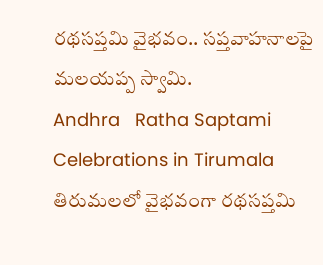రథసప్తమి వైభవం.. సప్తవాహనాలపై మలయప్ప స్వామి.
Andhra   Ratha Saptami Celebrations in Tirumala  తిరుమలలో వైభవంగా రథసప్తమి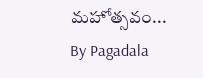మహోత్సవం...
By Pagadala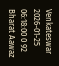Venkateswar 2026-01-25 06:18:00 0 92
Bharat Aawaz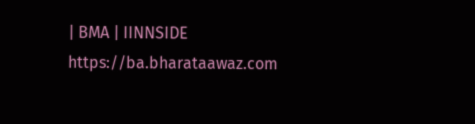| BMA | IINNSIDE https://ba.bharataawaz.com